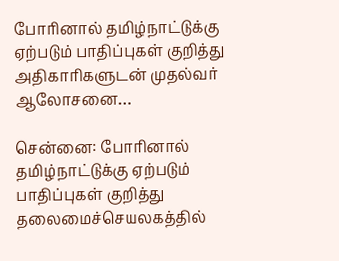போரினால் தமிழ்நாட்டுக்கு ஏற்படும் பாதிப்புகள் குறித்து அதிகாரிகளுடன் முதல்வர் ஆலோசனை…

சென்னை: போரினால் தமிழ்நாட்டுக்கு ஏற்படும் பாதிப்புகள் குறித்து  தலைமைச்செயலகத்தில்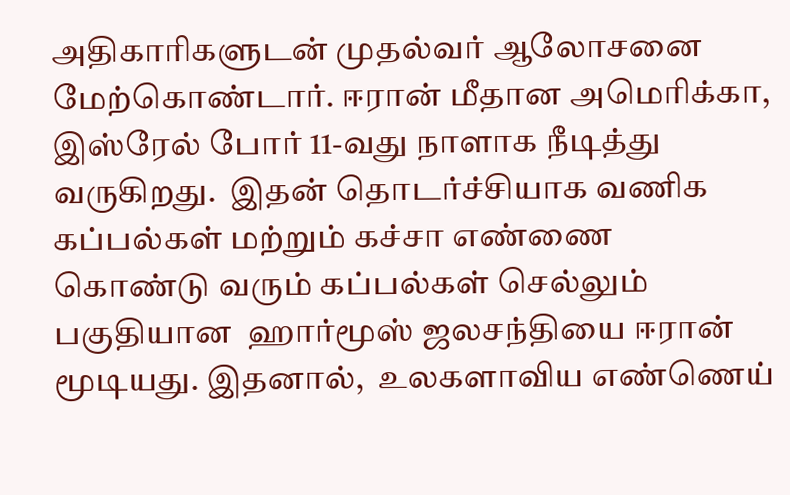அதிகாரிகளுடன் முதல்வர் ஆலோசனை மேற்கொண்டார். ஈரான் மீதான அமெரிக்கா, இஸ்ரேல் போர் 11-வது நாளாக நீடித்து வருகிறது.  இதன் தொடர்ச்சியாக வணிக கப்பல்கள் மற்றும் கச்சா எண்ணை கொண்டு வரும் கப்பல்கள் செல்லும் பகுதியான  ஹார்மூஸ் ஜலசந்தியை ஈரான் மூடியது. இதனால்,  உலகளாவிய எண்ணெய்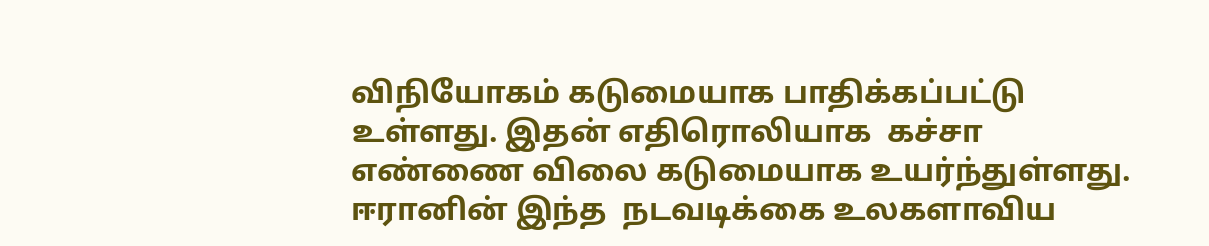விநியோகம் கடுமையாக பாதிக்கப்பட்டு உள்ளது. இதன் எதிரொலியாக  கச்சா எண்ணை விலை கடுமையாக உயர்ந்துள்ளது. ஈரானின் இந்த  நடவடிக்கை உலகளாவிய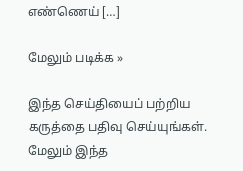எண்ணெய் […]

மேலும் படிக்க »

இந்த செய்தியைப் பற்றிய கருத்தை பதிவு செய்யுங்கள். மேலும் இந்த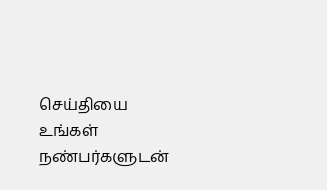செய்தியை உங்கள் நண்பர்களுடன்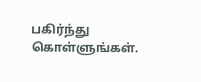பகிர்ந்து கொள்ளுங்கள்.